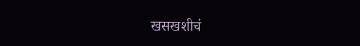खसखशीचं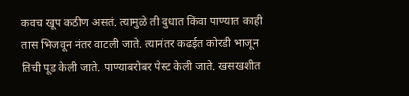कवच खूप कठीण असतं. त्यामुळे ती दुधात किंवा पाण्यात काही तास भिजवून नंतर वाटली जाते. त्यानंतर कढईत कोरडी भाजून तिची पूड केली जाते. पाण्याबरोबर पेस्ट केली जाते. खसखशीत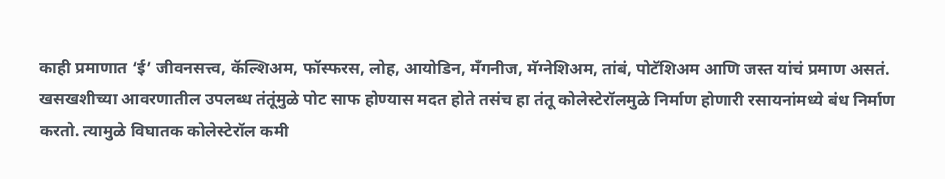काही प्रमाणात ‘ई’ जीवनसत्त्व, कॅल्शिअम, फॉस्फरस, लोह, आयोडिन, मँगनीज, मॅग्नेशिअम, तांबं, पोटॅशिअम आणि जस्त यांचं प्रमाण असतं.
खसखशीच्या आवरणातील उपलब्ध तंतूंमुळे पोट साफ होण्यास मदत होते तसंच हा तंतू कोलेस्टेरॉलमुळे निर्माण होणारी रसायनांमध्ये बंध निर्माण करतो. त्यामुळे विघातक कोलेस्टेरॉल कमी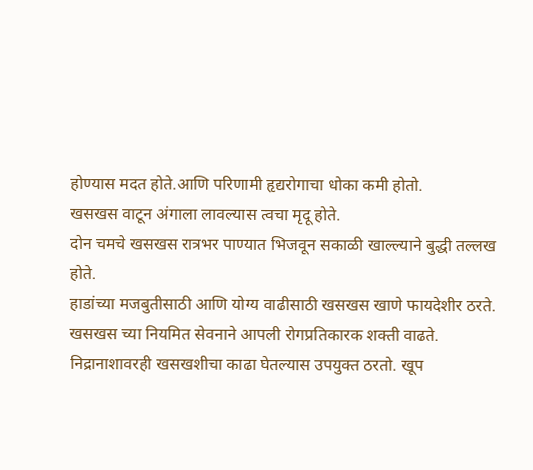होण्यास मदत होते.आणि परिणामी हृद्यरोगाचा धोका कमी होतो.
खसखस वाटून अंगाला लावल्यास त्वचा मृदू होते.
दोन चमचे खसखस रात्रभर पाण्यात भिजवून सकाळी खाल्ल्याने बुद्धी तल्लख होते.
हाडांच्या मजबुतीसाठी आणि योग्य वाढीसाठी खसखस खाणे फायदेशीर ठरते.
खसखस च्या नियमित सेवनाने आपली रोगप्रतिकारक शक्ती वाढते.
निद्रानाशावरही खसखशीचा काढा घेतल्यास उपयुक्त ठरतो. खूप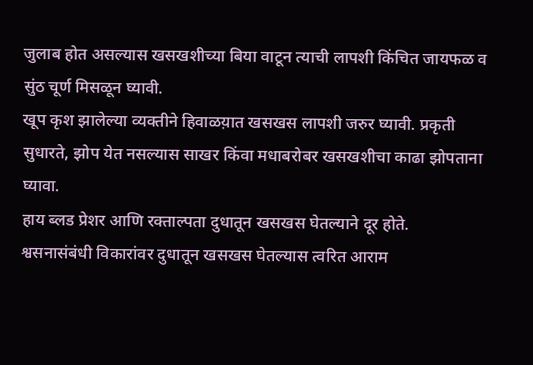जुलाब होत असल्यास खसखशीच्या बिया वाटून त्याची लापशी किंचित जायफळ व सुंठ चूर्ण मिसळून घ्यावी.
खूप कृश झालेल्या व्यक्तीने हिवाळय़ात खसखस लापशी जरुर घ्यावी. प्रकृती सुधारते, झोप येत नसल्यास साखर किंवा मधाबरोबर खसखशीचा काढा झोपताना घ्यावा.
हाय ब्लड प्रेशर आणि रक्ताल्पता दुधातून खसखस घेतल्याने दूर होते.
श्वसनासंबंधी विकारांवर दुधातून खसखस घेतल्यास त्वरित आराम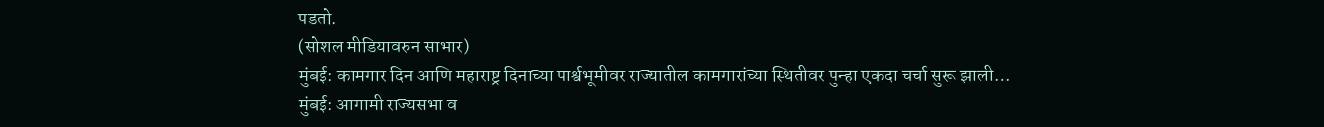पडतो.
(सोशल मीडियावरुन साभार)
मुंबई: कामगार दिन आणि महाराष्ट्र दिनाच्या पार्श्वभूमीवर राज्यातील कामगारांच्या स्थितीवर पुन्हा एकदा चर्चा सुरू झाली…
मुंबई: आगामी राज्यसभा व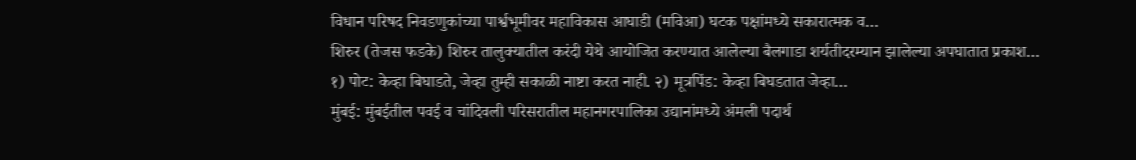विधान परिषद निवडणुकांच्या पार्श्वभूमीवर महाविकास आघाडी (मविआ) घटक पक्षांमध्ये सकारात्मक व…
शिरुर (तेजस फडके) शिरुर तालुक्यातील करंदी येथे आयोजित करण्यात आलेल्या बैलगाडा शर्यतीदरम्यान झालेल्या अपघातात प्रकाश…
१) पोट: केव्हा बिघाडते, जेव्हा तुम्ही सकाळी नाष्टा करत नाही. २) मूत्रपिंड: केव्हा बिघडतात जेव्हा…
मुंबई: मुंबईतील पवई व चांदिवली परिसरातील महानगरपालिका उद्यानांमध्ये अंमली पदार्थ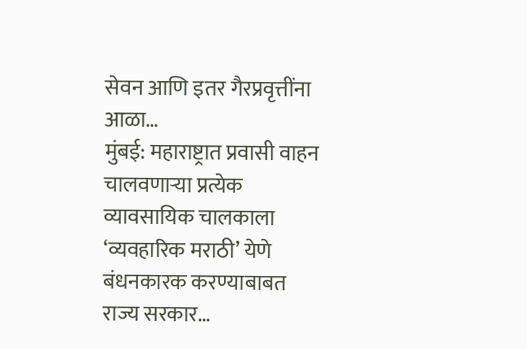सेवन आणि इतर गैरप्रवृत्तींना आळा…
मुंबई: महाराष्ट्रात प्रवासी वाहन चालवणाऱ्या प्रत्येक व्यावसायिक चालकाला ‘व्यवहारिक मराठी’ येणे बंधनकारक करण्याबाबत राज्य सरकार…